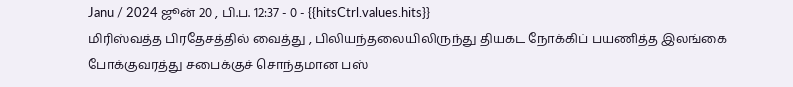Janu / 2024 ஜூன் 20 , பி.ப. 12:37 - 0 - {{hitsCtrl.values.hits}}
மிரிஸ்வத்த பிரதேசத்தில் வைத்து , பிலியந்தலையிலிருந்து தியகட நோக்கிப் பயணித்த இலங்கை போக்குவரத்து சபைக்குச் சொந்தமான பஸ்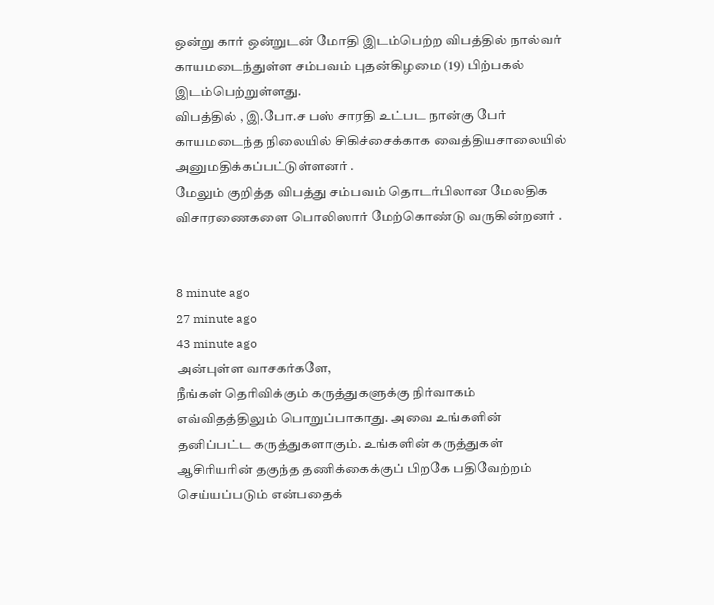ஒன்று கார் ஒன்றுடன் மோதி இடம்பெற்ற விபத்தில் நால்வர் காயமடைந்துள்ள சம்பவம் புதன்கிழமை (19) பிற்பகல் இடம்பெற்றுள்ளது.
விபத்தில் , இ.போ.ச பஸ் சாரதி உட்பட நான்கு பேர் காயமடைந்த நிலையில் சிகிச்சைக்காக வைத்தியசாலையில் அனுமதிக்கப்பட்டுள்ளனர் .
மேலும் குறித்த விபத்து சம்பவம் தொடர்பிலான மேலதிக விசாரணைகளை பொலிஸார் மேற்கொண்டு வருகின்றனர் .


8 minute ago
27 minute ago
43 minute ago
அன்புள்ள வாசகர்களே,
நீங்கள் தெரிவிக்கும் கருத்துகளுக்கு நிர்வாகம் எவ்விதத்திலும் பொறுப்பாகாது. அவை உங்களின் தனிப்பட்ட கருத்துகளாகும். உங்களின் கருத்துகள் ஆசிரியரின் தகுந்த தணிக்கைக்குப் பிறகே பதிவேற்றம் செய்யப்படும் என்பதைக்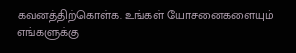கவனத்திற்கொள்க. உங்கள் யோசனைகளையும் எங்களுக்கு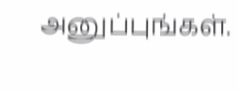அனுப்புங்கள்.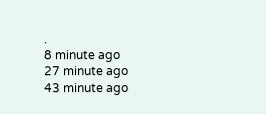.
8 minute ago
27 minute ago
43 minute ago